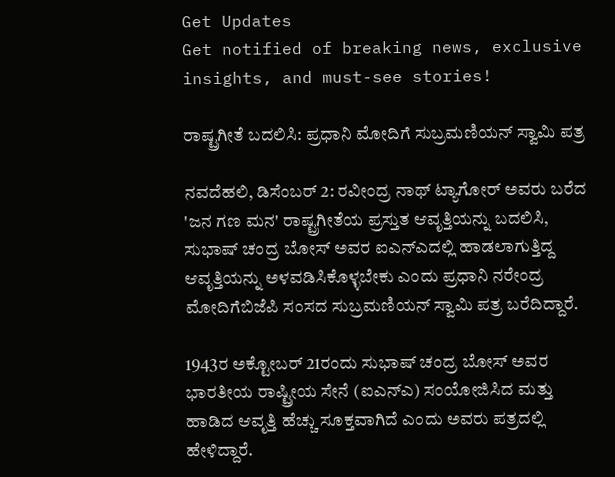Get Updates
Get notified of breaking news, exclusive insights, and must-see stories!

ರಾಷ್ಟ್ರಗೀತೆ ಬದಲಿಸಿ: ಪ್ರಧಾನಿ ಮೋದಿಗೆ ಸುಬ್ರಮಣಿಯನ್ ಸ್ವಾಮಿ ಪತ್ರ

ನವದೆಹಲಿ, ಡಿಸೆಂಬರ್ 2: ರವೀಂದ್ರ ನಾಥ್ ಟ್ಯಾಗೋರ್ ಅವರು ಬರೆದ 'ಜನ ಗಣ ಮನ' ರಾಷ್ಟ್ರಗೀತೆಯ ಪ್ರಸ್ತುತ ಆವೃತ್ತಿಯನ್ನು ಬದಲಿಸಿ, ಸುಭಾಷ್ ಚಂದ್ರ ಬೋಸ್ ಅವರ ಐಎನ್‌ಎದಲ್ಲಿ ಹಾಡಲಾಗುತ್ತಿದ್ದ ಆವೃತ್ತಿಯನ್ನು ಅಳವಡಿಸಿಕೊಳ್ಳಬೇಕು ಎಂದು ಪ್ರಧಾನಿ ನರೇಂದ್ರ ಮೋದಿಗೆಬಿಜೆಪಿ ಸಂಸದ ಸುಬ್ರಮಣಿಯನ್ ಸ್ವಾಮಿ ಪತ್ರ ಬರೆದಿದ್ದಾರೆ.

1943ರ ಅಕ್ಟೋಬರ್ 21ರಂದು ಸುಭಾಷ್ ಚಂದ್ರ ಬೋಸ್ ಅವರ ಭಾರತೀಯ ರಾಷ್ಟ್ರೀಯ ಸೇನೆ (ಐಎನ್‌ಎ) ಸಂಯೋಜಿಸಿದ ಮತ್ತು ಹಾಡಿದ ಆವೃತ್ತಿ ಹೆಚ್ಚು ಸೂಕ್ತವಾಗಿದೆ ಎಂದು ಅವರು ಪತ್ರದಲ್ಲಿ ಹೇಳಿದ್ದಾರೆ.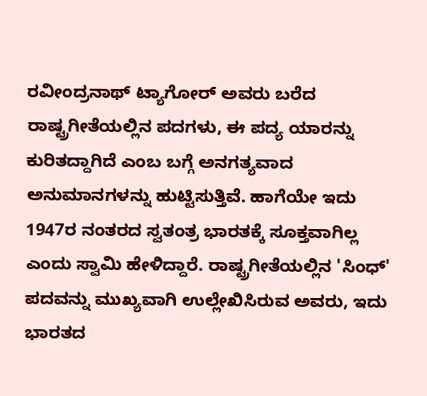ರವೀಂದ್ರನಾಥ್ ಟ್ಯಾಗೋರ್ ಅವರು ಬರೆದ ರಾಷ್ಟ್ರಗೀತೆಯಲ್ಲಿನ ಪದಗಳು, ಈ ಪದ್ಯ ಯಾರನ್ನು ಕುರಿತದ್ದಾಗಿದೆ ಎಂಬ ಬಗ್ಗೆ ಅನಗತ್ಯವಾದ ಅನುಮಾನಗಳನ್ನು ಹುಟ್ಟಿಸುತ್ತಿವೆ. ಹಾಗೆಯೇ ಇದು 1947ರ ನಂತರದ ಸ್ವತಂತ್ರ ಭಾರತಕ್ಕೆ ಸೂಕ್ತವಾಗಿಲ್ಲ ಎಂದು ಸ್ವಾಮಿ ಹೇಳಿದ್ದಾರೆ. ರಾಷ್ಟ್ರಗೀತೆಯಲ್ಲಿನ 'ಸಿಂಧ್' ಪದವನ್ನು ಮುಖ್ಯವಾಗಿ ಉಲ್ಲೇಖಿಸಿರುವ ಅವರು, ಇದು ಭಾರತದ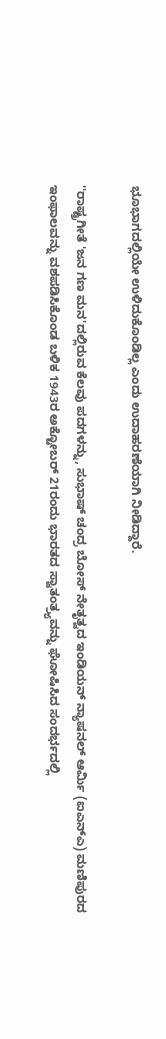ಭೂಭಾಗದಲ್ಲಿಯೇ ಉಳಿದುಕೊಂಡಿಲ್ಲ ಎಂದು ಉದಾಹರಣೆಯಾಗಿ ನೀಡಿದ್ದಾರೆ.

''ರಾಷ್ಟ್ರಗೀತೆ 'ಜನ ಗಣ ಮನ'ದಲ್ಲಿರುವ ಕೆಲವು ಪದಗಳನ್ನು, ಸುಭಾಷ್ ಚಂದ್ರ ಬೋಸ್ ನೇತೃತ್ವದ ಇಂಡಿಯನ್ ನ್ಯಾಷನಲ್ ಆರ್ಮಿ (ಐಎನ್‌ಎ) ಮಣಿಪುರದ ಇಂಫಾಲವನ್ನು ವಶಪಡಿಸಿಕೊಂಡ ಬಳಿಕ 1943ರ ಅಕ್ಟೋಬರ್ 21ರಂದು ಭಾರತದ ಸ್ವಾತಂತ್ರ್ಯವನ್ನು ಘೋಷಿಸಿದ ಸಂದರ್ಭದಲ್ಲಿ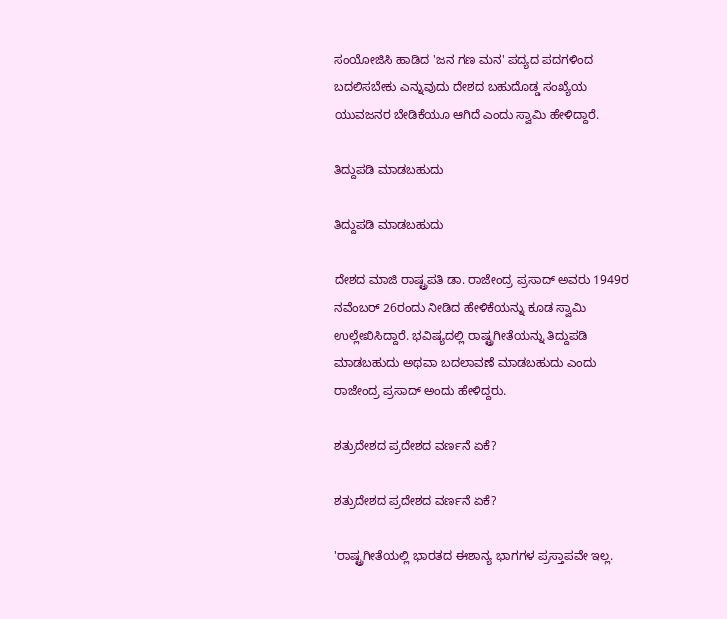ಸಂಯೋಜಿಸಿ ಹಾಡಿದ 'ಜನ ಗಣ ಮನ' ಪದ್ಯದ ಪದಗಳಿಂದ ಬದಲಿಸಬೇಕು ಎನ್ನುವುದು ದೇಶದ ಬಹುದೊಡ್ಡ ಸಂಖ್ಯೆಯ ಯುವಜನರ ಬೇಡಿಕೆಯೂ ಆಗಿದೆ ಎಂದು ಸ್ವಾಮಿ ಹೇಳಿದ್ದಾರೆ.

ತಿದ್ದುಪಡಿ ಮಾಡಬಹುದು

ತಿದ್ದುಪಡಿ ಮಾಡಬಹುದು

ದೇಶದ ಮಾಜಿ ರಾಷ್ಟ್ರಪತಿ ಡಾ. ರಾಜೇಂದ್ರ ಪ್ರಸಾದ್ ಅವರು 1949ರ ನವೆಂಬರ್ 26ರಂದು ನೀಡಿದ ಹೇಳಿಕೆಯನ್ನು ಕೂಡ ಸ್ವಾಮಿ ಉಲ್ಲೇಖಿಸಿದ್ದಾರೆ. ಭವಿಷ್ಯದಲ್ಲಿ ರಾಷ್ಟ್ರಗೀತೆಯನ್ನು ತಿದ್ದುಪಡಿ ಮಾಡಬಹುದು ಅಥವಾ ಬದಲಾವಣೆ ಮಾಡಬಹುದು ಎಂದು ರಾಜೇಂದ್ರ ಪ್ರಸಾದ್ ಅಂದು ಹೇಳಿದ್ದರು.

ಶತ್ರುದೇಶದ ಪ್ರದೇಶದ ವರ್ಣನೆ ಏಕೆ?

ಶತ್ರುದೇಶದ ಪ್ರದೇಶದ ವರ್ಣನೆ ಏಕೆ?

'ರಾಷ್ಟ್ರಗೀತೆಯಲ್ಲಿ ಭಾರತದ ಈಶಾನ್ಯ ಭಾಗಗಳ ಪ್ರಸ್ತಾಪವೇ ಇಲ್ಲ.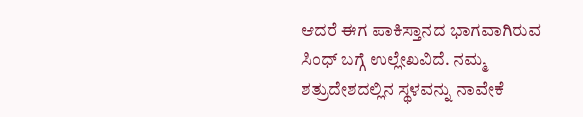ಆದರೆ ಈಗ ಪಾಕಿಸ್ತಾನದ ಭಾಗವಾಗಿರುವ ಸಿಂಧ್ ಬಗ್ಗೆ ಉಲ್ಲೇಖವಿದೆ. ನಮ್ಮ ಶತ್ರುದೇಶದಲ್ಲಿನ ಸ್ಥಳವನ್ನು ನಾವೇಕೆ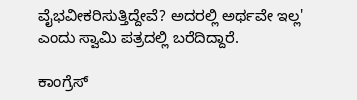ವೈಭವೀಕರಿಸುತ್ತಿದ್ದೇವೆ? ಅದರಲ್ಲಿ ಅರ್ಥವೇ ಇಲ್ಲ' ಎಂದು ಸ್ವಾಮಿ ಪತ್ರದಲ್ಲಿ ಬರೆದಿದ್ದಾರೆ.

ಕಾಂಗ್ರೆಸ್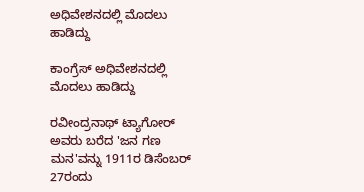ಅಧಿವೇಶನದಲ್ಲಿ ಮೊದಲು ಹಾಡಿದ್ದು

ಕಾಂಗ್ರೆಸ್ ಅಧಿವೇಶನದಲ್ಲಿ ಮೊದಲು ಹಾಡಿದ್ದು

ರವೀಂದ್ರನಾಥ್ ಟ್ಯಾಗೋರ್ ಅವರು ಬರೆದ 'ಜನ ಗಣ ಮನ'ವನ್ನು 1911ರ ಡಿಸೆಂಬರ್ 27ರಂದು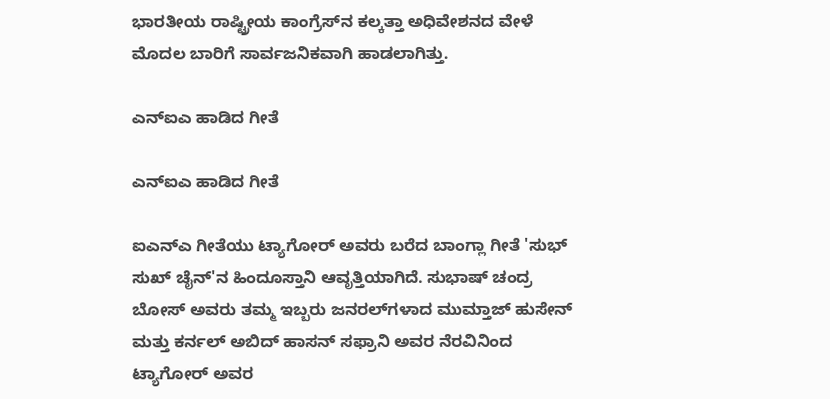ಭಾರತೀಯ ರಾಷ್ಟ್ರೀಯ ಕಾಂಗ್ರೆಸ್‌ನ ಕಲ್ಕತ್ತಾ ಅಧಿವೇಶನದ ವೇಳೆ ಮೊದಲ ಬಾರಿಗೆ ಸಾರ್ವಜನಿಕವಾಗಿ ಹಾಡಲಾಗಿತ್ತು.

ಎನ್‌ಐಎ ಹಾಡಿದ ಗೀತೆ

ಎನ್‌ಐಎ ಹಾಡಿದ ಗೀತೆ

ಐಎನ್‌ಎ ಗೀತೆಯು ಟ್ಯಾಗೋರ್ ಅವರು ಬರೆದ ಬಾಂಗ್ಲಾ ಗೀತೆ 'ಸುಭ್ ಸುಖ್ ಚೈನ್'ನ ಹಿಂದೂಸ್ತಾನಿ ಆವೃತ್ತಿಯಾಗಿದೆ. ಸುಭಾಷ್ ಚಂದ್ರ ಬೋಸ್ ಅವರು ತಮ್ಮ ಇಬ್ಬರು ಜನರಲ್‌ಗಳಾದ ಮುಮ್ತಾಜ್ ಹುಸೇನ್ ಮತ್ತು ಕರ್ನಲ್ ಅಬಿದ್ ಹಾಸನ್ ಸಫ್ರಾನಿ ಅವರ ನೆರವಿನಿಂದ ಟ್ಯಾಗೋರ್ ಅವರ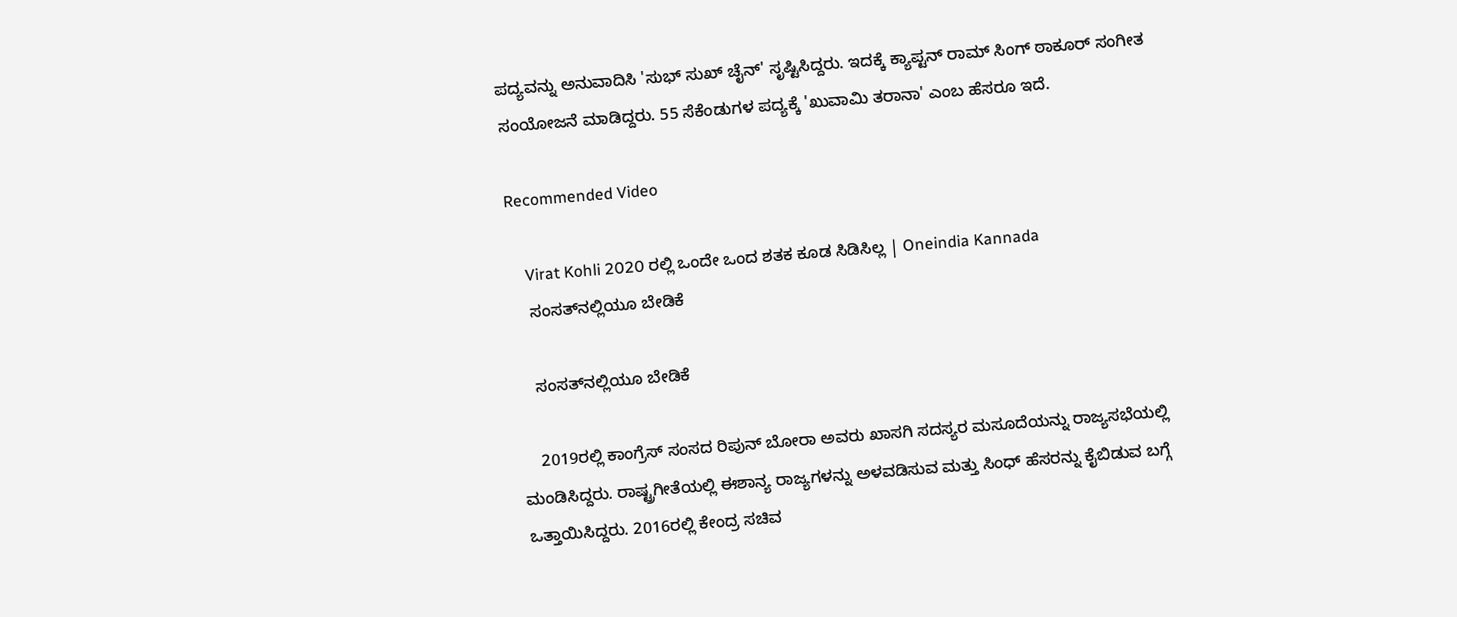ಪದ್ಯವನ್ನು ಅನುವಾದಿಸಿ 'ಸುಭ್ ಸುಖ್ ಚೈನ್' ಸೃಷ್ಟಿಸಿದ್ದರು. ಇದಕ್ಕೆ ಕ್ಯಾಪ್ಟನ್ ರಾಮ್ ಸಿಂಗ್ ಠಾಕೂರ್ ಸಂಗೀತ ಸಂಯೋಜನೆ ಮಾಡಿದ್ದರು. 55 ಸೆಕೆಂಡುಗಳ ಪದ್ಯಕ್ಕೆ 'ಖುವಾಮಿ ತರಾನಾ' ಎಂಬ ಹೆಸರೂ ಇದೆ.

Recommended Video

    Virat Kohli 2020 ರಲ್ಲಿ ಒಂದೇ ಒಂದ ಶತಕ ಕೂಡ ಸಿಡಿಸಿಲ್ಲ | Oneindia Kannada
    ಸಂಸತ್‌ನಲ್ಲಿಯೂ ಬೇಡಿಕೆ

    ಸಂಸತ್‌ನಲ್ಲಿಯೂ ಬೇಡಿಕೆ

    2019ರಲ್ಲಿ ಕಾಂಗ್ರೆಸ್ ಸಂಸದ ರಿಪುನ್ ಬೋರಾ ಅವರು ಖಾಸಗಿ ಸದಸ್ಯರ ಮಸೂದೆಯನ್ನು ರಾಜ್ಯಸಭೆಯಲ್ಲಿ ಮಂಡಿಸಿದ್ದರು. ರಾಷ್ಟ್ರಗೀತೆಯಲ್ಲಿ ಈಶಾನ್ಯ ರಾಜ್ಯಗಳನ್ನು ಅಳವಡಿಸುವ ಮತ್ತು ಸಿಂಧ್ ಹೆಸರನ್ನು ಕೈಬಿಡುವ ಬಗ್ಗೆ ಒತ್ತಾಯಿಸಿದ್ದರು. 2016ರಲ್ಲಿ ಕೇಂದ್ರ ಸಚಿವ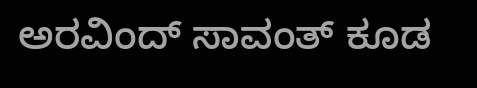ಅರವಿಂದ್ ಸಾವಂತ್ ಕೂಡ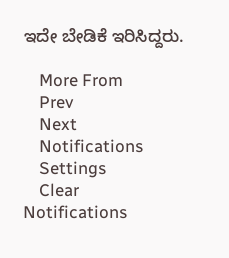ಇದೇ ಬೇಡಿಕೆ ಇರಿಸಿದ್ದರು.

    More From
    Prev
    Next
    Notifications
    Settings
    Clear Notifications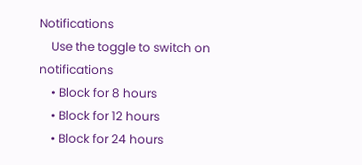Notifications
    Use the toggle to switch on notifications
    • Block for 8 hours
    • Block for 12 hours
    • Block for 24 hours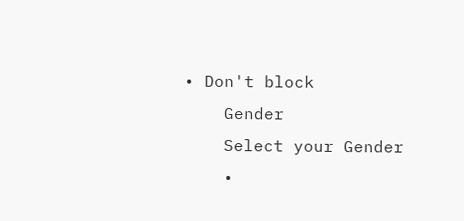• Don't block
    Gender
    Select your Gender
    •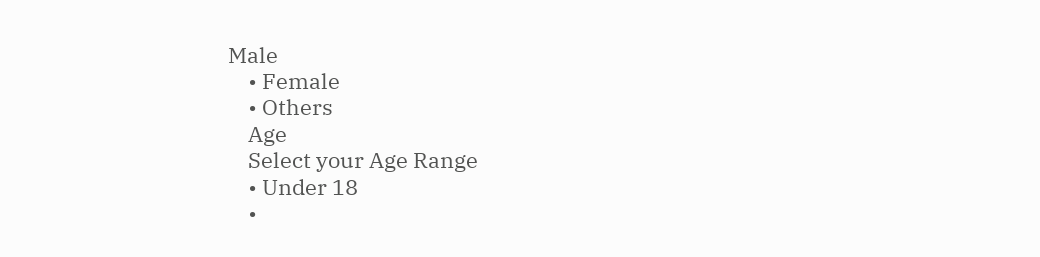Male
    • Female
    • Others
    Age
    Select your Age Range
    • Under 18
    •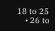18 to 25
    • 26 to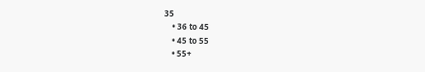35
    • 36 to 45
    • 45 to 55
    • 55+